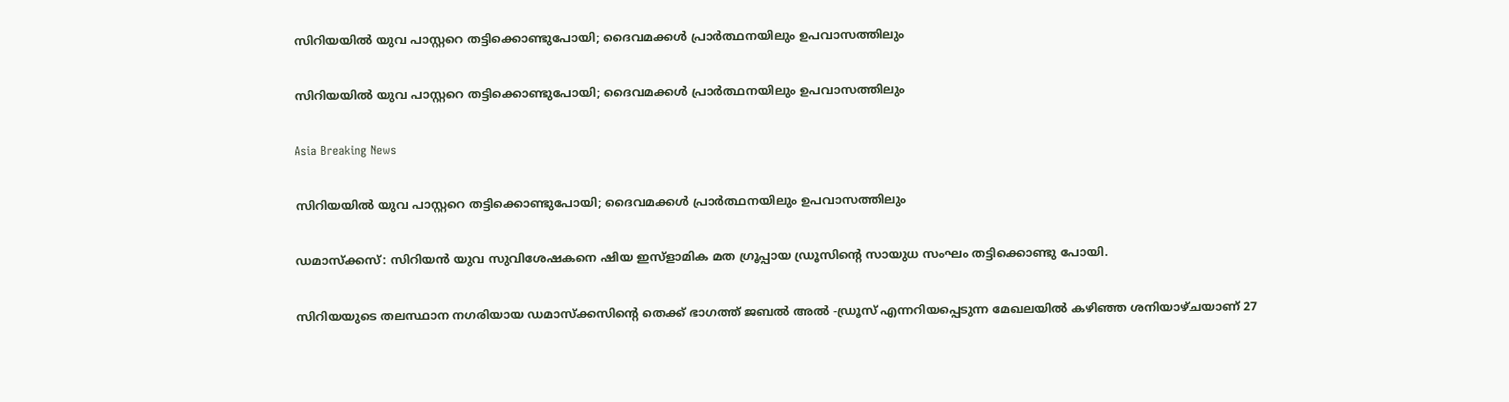സിറിയയില്‍ യുവ പാസ്റ്ററെ തട്ടിക്കൊണ്ടുപോയി; ദൈവമക്കള്‍ പ്രാര്‍ത്ഥനയിലും ഉപവാസത്തിലും

സിറിയയില്‍ യുവ പാസ്റ്ററെ തട്ടിക്കൊണ്ടുപോയി; ദൈവമക്കള്‍ പ്രാര്‍ത്ഥനയിലും ഉപവാസത്തിലും

Asia Breaking News

സിറിയയില്‍ യുവ പാസ്റ്ററെ തട്ടിക്കൊണ്ടുപോയി; ദൈവമക്കള്‍ പ്രാര്‍ത്ഥനയിലും ഉപവാസത്തിലും

ഡമാസ്ക്കസ്: സിറിയന്‍ യുവ സുവിശേഷകനെ ഷിയ ഇസ്ളാമിക മത ഗ്രൂപ്പായ ഡ്രൂസിന്റെ സായുധ സംഘം തട്ടിക്കൊണ്ടു പോയി.

സിറിയയുടെ തലസ്ഥാന നഗരിയായ ഡമാസ്ക്കസിന്റെ തെക്ക് ഭാഗത്ത് ജബല്‍ അല്‍ ‍-ഡ്രൂസ് എന്നറിയപ്പെടുന്ന മേഖലയില്‍ കഴിഞ്ഞ ശനിയാഴ്ചയാണ് 27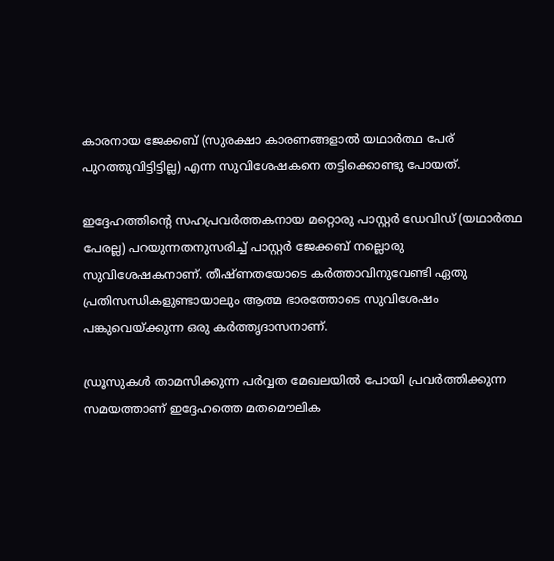കാരനായ ജേക്കബ് (സുരക്ഷാ കാരണങ്ങളാല്‍ യഥാര്‍ത്ഥ പേര് പുറത്തുവിട്ടിട്ടില്ല) എന്ന സുവിശേഷകനെ തട്ടിക്കൊണ്ടു പോയത്.

ഇദ്ദേഹത്തിന്റെ സഹപ്രവര്‍ത്തകനായ മറ്റൊരു പാസ്റ്റര്‍ ഡേവിഡ് (യഥാര്‍ത്ഥ പേരല്ല) പറയുന്നതനുസരിച്ച് പാസ്റ്റര്‍ ജേക്കബ് നല്ലൊരു സുവിശേഷകനാണ്. തീഷ്ണതയോടെ കര്‍ത്താവിനുവേണ്ടി ഏതു പ്രതിസന്ധികളുണ്ടായാലും ആത്മ ഭാരത്തോടെ സുവിശേഷം പങ്കുവെയ്ക്കുന്ന ഒരു കര്‍ത്തൃദാസനാണ്.

ഡ്രൂസുകള്‍ താമസിക്കുന്ന പര്‍വ്വത മേഖലയില്‍ പോയി പ്രവര്‍ത്തിക്കുന്ന സമയത്താണ് ഇദ്ദേഹത്തെ മതമൌലിക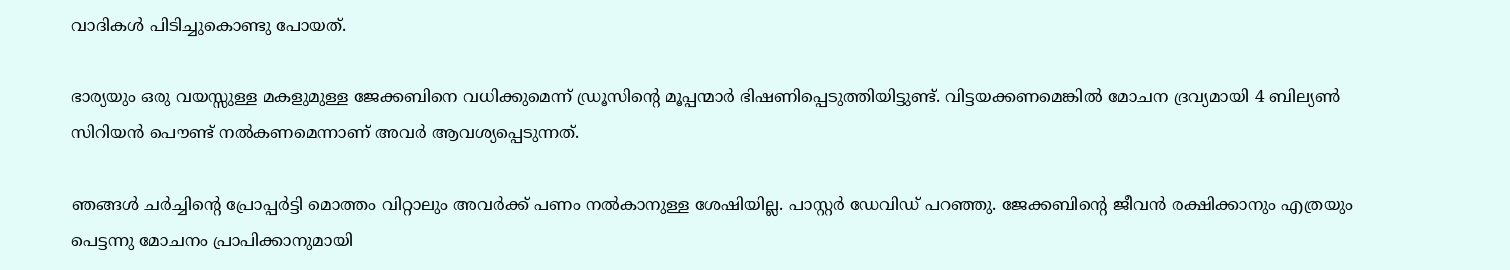വാദികള്‍ പിടിച്ചുകൊണ്ടു പോയത്.

ഭാര്യയും ഒരു വയസ്സുള്ള മകളുമുള്ള ജേക്കബിനെ വധിക്കുമെന്ന് ഡ്രൂസിന്റെ മൂപ്പന്മാര്‍ ഭിഷണിപ്പെടുത്തിയിട്ടുണ്ട്. വിട്ടയക്കണമെങ്കില്‍ മോചന ദ്രവ്യമായി 4 ബില്യണ്‍ സിറിയന്‍ പൌണ്ട് നല്‍കണമെന്നാണ് അവര്‍ ആവശ്യപ്പെടുന്നത്.

ഞങ്ങള്‍ ചര്‍ച്ചിന്റെ പ്രോപ്പര്‍ട്ടി മൊത്തം വിറ്റാലും അവര്‍ക്ക് പണം നല്‍കാനുള്ള ശേഷിയില്ല. പാസ്റ്റര്‍ ഡേവിഡ് പറഞ്ഞു. ജേക്കബിന്റെ ജീവന്‍ രക്ഷിക്കാനും എത്രയും പെട്ടന്നു മോചനം പ്രാപിക്കാനുമായി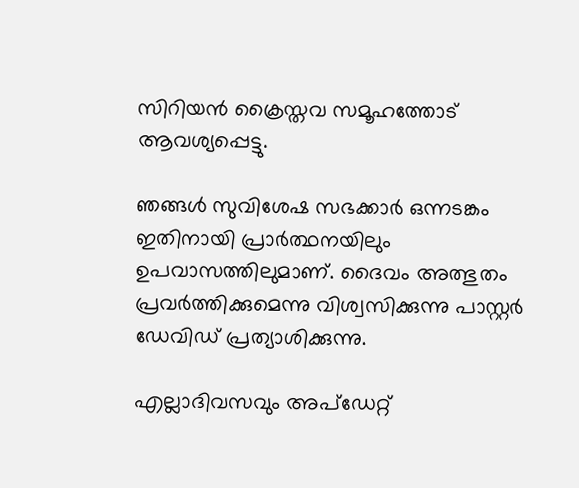സിറിയന്‍ ക്രൈസ്തവ സമൂഹത്തോട് ആവശ്യപ്പെട്ടു.

ഞങ്ങള്‍ സുവിശേഷ സഭക്കാര്‍ ഒന്നടങ്കം ഇതിനായി പ്രാര്‍ത്ഥനയിലും ഉപവാസത്തിലുമാണ്. ദൈവം അത്ഭുതം പ്രവര്‍ത്തിക്കുമെന്നു വിശ്വസിക്കുന്നു പാസ്റ്റര്‍ ഡേവിഡ് പ്രത്യാശിക്കുന്നു.

എല്ലാദിവസവും അപ്ഡേറ്റ്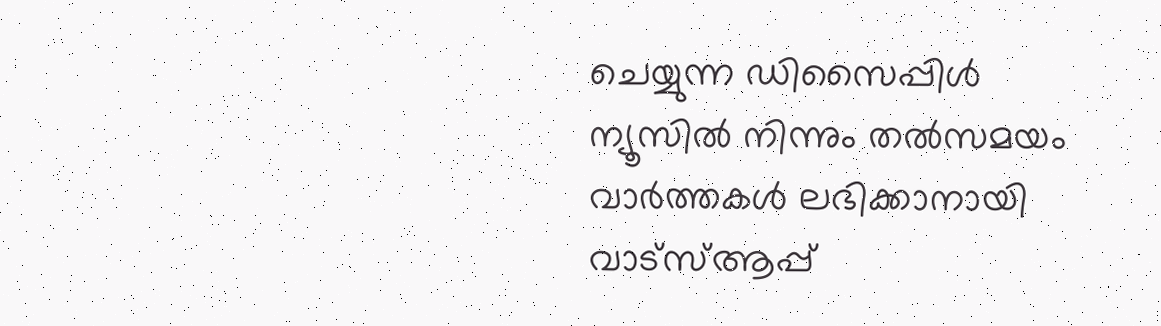ചെയ്യുന്ന ഡിസൈപ്പിൾ ന്യൂസിൽ നിന്നും തൽസമയം വാർത്തകൾ ലഭിക്കാനായി വാട്സ്ആപ്പ്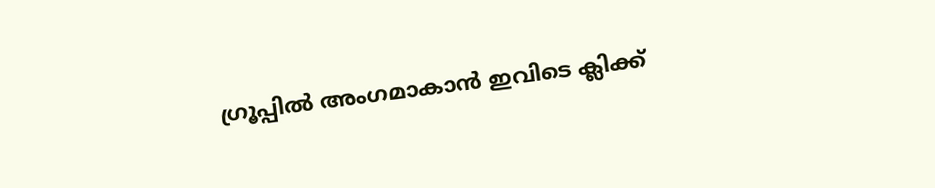ഗ്രൂപ്പിൽ അംഗമാകാൻ ഇവിടെ ക്ലിക്ക്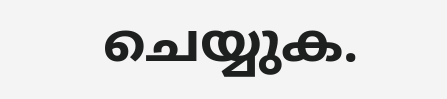ചെയ്യുക.